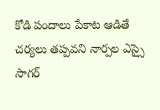కోడి పందాలు పేకాట ఆడితే చర్యలు తప్పవని నార్పల ఎస్సై సాగర్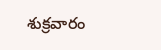శుక్రవారం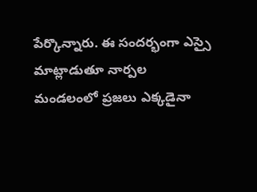పేర్కొన్నారు. ఈ సందర్భంగా ఎస్సై మాట్లాడుతూ నార్పల మండలంలో ప్రజలు ఎక్కడైనా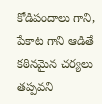కోడిపందాలు గాని, పేకాట గాని ఆడితే కఠినమైన చర్యలు తప్పవని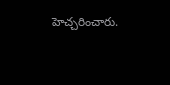హెచ్చరించారు.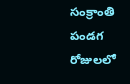సంక్రాంతి పండగ రోజులలో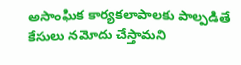అసాంఘిక కార్యకలాపాలకు పాల్పడితే కేసులు నమోదు చేస్తామని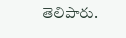తెలిపారు.